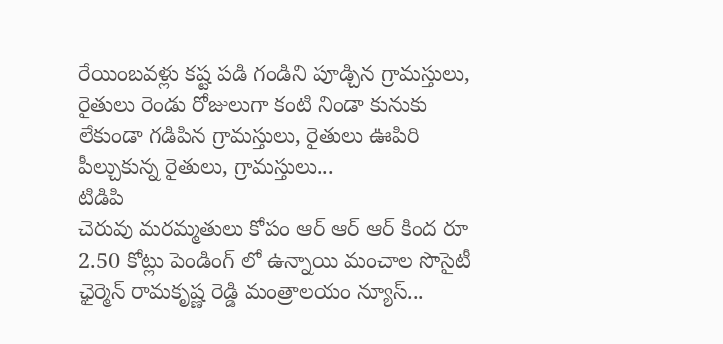రేయింబవళ్లు కష్ట పడి గండిని పూడ్చిన గ్రామస్తులు, రైతులు రెండు రోజులుగా కంటి నిండా కునుకు లేకుండా గడిపిన గ్రామస్తులు, రైతులు ఊపిరి పీల్చుకున్న రైతులు, గ్రామస్తులు...
టిడిపి
చెరువు మరమ్మతులు కోపం ఆర్ ఆర్ ఆర్ కింద రూ 2.50 కోట్లు పెండింగ్ లో ఉన్నాయి మంచాల సొసైటీ ఛైర్మెన్ రామకృష్ణ రెడ్డి మంత్రాలయం న్యూస్...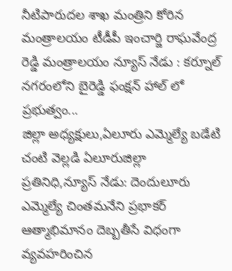నీటిపారుదల శాఖ మంత్రిని కోరిన మంత్రాలయం టీడీపీ ఇంచార్జి రాఘవేంద్ర రెడ్డి మంత్రాలయం న్యూస్ నేడు : కర్నూల్ నగరంలోని బైరెడ్డి ఫంక్షన్ హాల్ లో ప్రభుత్వం...
జిల్లా అధ్యక్షులు,ఏలూరు ఎమ్మెల్యే బడేటి చంటి వెల్లడి ఏలూరుజిల్లా ప్రతినిధి,న్యూస్ నేడు: దెందులూరు ఎమ్మెల్యే చింతమనేని ప్రభాకర్ ఆత్మాభిమానం దెబ్బతీసే విధంగా వ్యవహరించిన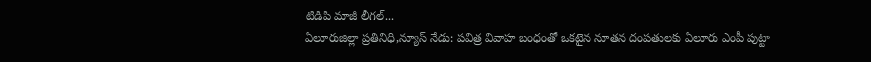టిడిపి మాజీ లీగల్...
ఏలూరుజిల్లా ప్రతినిధి,న్యూస్ నేడు: పవిత్ర వివాహ బంధంతో ఒకటైన నూతన దంపతులకు ఏలూరు ఎంపీ పుట్టా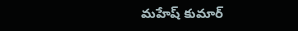మహేష్ కుమార్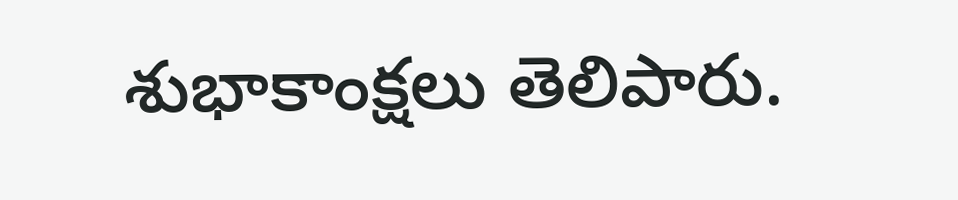శుభాకాంక్షలు తెలిపారు.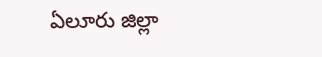ఏలూరు జిల్లా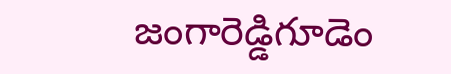జంగారెడ్డిగూడెం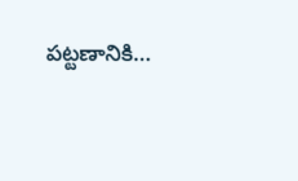పట్టణానికి...